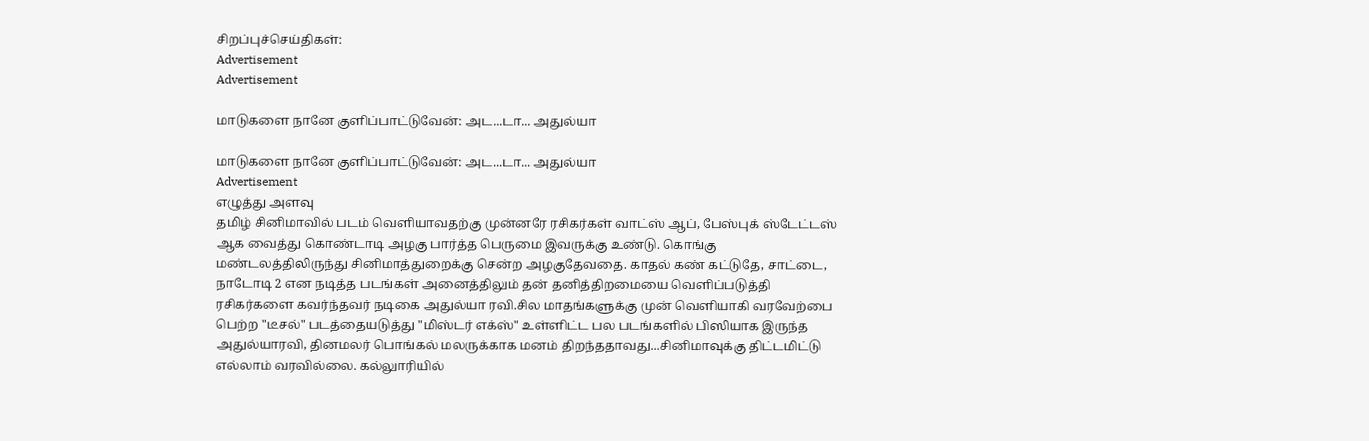சிறப்புச்செய்திகள்:
Advertisement
Advertisement

மாடுகளை நானே குளிப்பாட்டுவேன்: அட...டா... அதுல்யா

மாடுகளை நானே குளிப்பாட்டுவேன்: அட...டா... அதுல்யா
Advertisement
எழுத்து அளவு
தமிழ் சினிமாவில் படம் வெளியாவதற்கு முன்னரே ரசிகர்கள் வாட்ஸ் ஆப், பேஸ்புக் ஸ்டேட்டஸ் ஆக வைத்து கொண்டாடி அழகு பார்த்த பெருமை இவருக்கு உண்டு. கொங்கு மண்டலத்திலிருந்து சினிமாத்துறைக்கு சென்ற அழகுதேவதை. காதல் கண் கட்டுதே, சாட்டை, நாடோடி 2 என நடித்த படங்கள் அனைத்திலும் தன் தனித்திறமையை வெளிப்படுத்தி ரசிகர்களை கவர்ந்தவர் நடிகை அதுல்யா ரவி.சில மாதங்களுக்கு முன் வெளியாகி வரவேற்பை பெற்ற "டீசல்" படத்தையடுத்து "மிஸ்டர் எக்ஸ்" உள்ளிட்ட பல படங்களில் பிஸியாக இருந்த அதுல்யாரவி, தினமலர் பொங்கல் மலருக்காக மனம் திறந்ததாவது...சினிமாவுக்கு திட்டமிட்டு எல்லாம் வரவில்லை. கல்லுாரியில்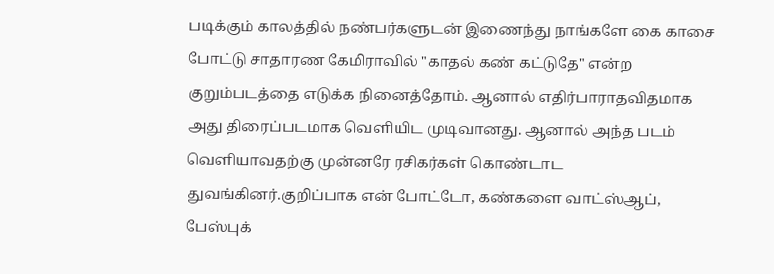படிக்கும் காலத்தில் நண்பர்களுடன் இணைந்து நாங்களே கை காசை போட்டு சாதாரண கேமிராவில் "காதல் கண் கட்டுதே" என்ற குறும்படத்தை எடுக்க நினைத்தோம். ஆனால் எதிர்பாராதவிதமாக அது திரைப்படமாக வெளியிட முடிவானது. ஆனால் அந்த படம் வெளியாவதற்கு முன்னரே ரசிகர்கள் கொண்டாட துவங்கினர்.குறிப்பாக என் போட்டோ, கண்களை வாட்ஸ்ஆப், பேஸ்புக்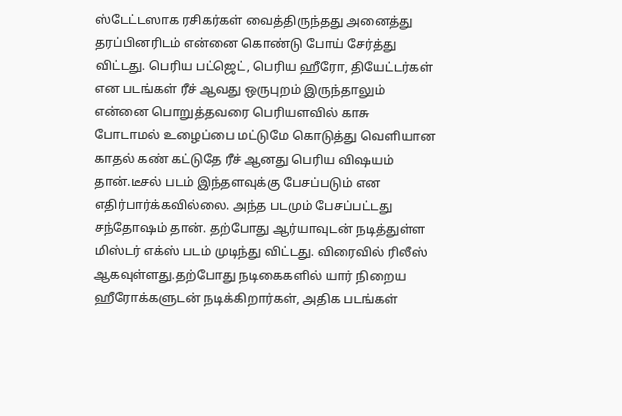ஸ்டேட்டஸாக ரசிகர்கள் வைத்திருந்தது அனைத்து தரப்பினரிடம் என்னை கொண்டு போய் சேர்த்து விட்டது. பெரிய பட்ஜெட், பெரிய ஹீரோ, தியேட்டர்கள் என படங்கள் ரீச் ஆவது ஒருபுறம் இருந்தாலும் என்னை பொறுத்தவரை பெரியளவில் காசு போடாமல் உழைப்பை மட்டுமே கொடுத்து வெளியான காதல் கண் கட்டுதே ரீச் ஆனது பெரிய விஷயம் தான்.டீசல் படம் இந்தளவுக்கு பேசப்படும் என எதிர்பார்க்கவில்லை. அந்த படமும் பேசப்பட்டது சந்தோஷம் தான். தற்போது ஆர்யாவுடன் நடித்துள்ள மிஸ்டர் எக்ஸ் படம் முடிந்து விட்டது. விரைவில் ரிலீஸ் ஆகவுள்ளது.தற்போது நடிகைகளில் யார் நிறைய ஹீரோக்களுடன் நடிக்கிறார்கள், அதிக படங்கள்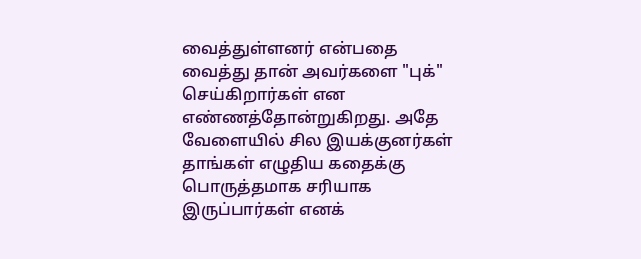வைத்துள்ளனர் என்பதை வைத்து தான் அவர்களை "புக்" செய்கிறார்கள் என எண்ணத்தோன்றுகிறது. அதே வேளையில் சில இயக்குனர்கள் தாங்கள் எழுதிய கதைக்கு பொருத்தமாக சரியாக இருப்பார்கள் எனக்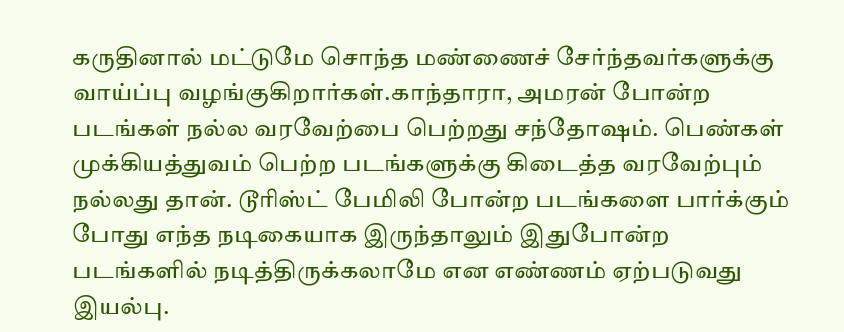கருதினால் மட்டுமே சொந்த மண்ணைச் சேர்ந்தவர்களுக்கு வாய்ப்பு வழங்குகிறார்கள்.காந்தாரா, அமரன் போன்ற படங்கள் நல்ல வரவேற்பை பெற்றது சந்தோஷம். பெண்கள் முக்கியத்துவம் பெற்ற படங்களுக்கு கிடைத்த வரவேற்பும் நல்லது தான். டூரிஸ்ட் பேமிலி போன்ற படங்களை பார்க்கும் போது எந்த நடிகையாக இருந்தாலும் இதுபோன்ற படங்களில் நடித்திருக்கலாமே என எண்ணம் ஏற்படுவது இயல்பு.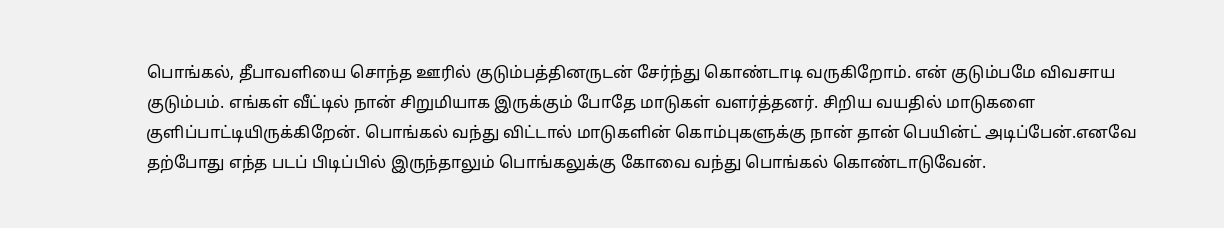பொங்கல், தீபாவளியை சொந்த ஊரில் குடும்பத்தினருடன் சேர்ந்து கொண்டாடி வருகிறோம். என் குடும்பமே விவசாய குடும்பம். எங்கள் வீட்டில் நான் சிறுமியாக இருக்கும் போதே மாடுகள் வளர்த்தனர். சிறிய வயதில் மாடுகளை குளிப்பாட்டியிருக்கிறேன். பொங்கல் வந்து விட்டால் மாடுகளின் கொம்புகளுக்கு நான் தான் பெயின்ட் அடிப்பேன்.எனவே தற்போது எந்த படப் பிடிப்பில் இருந்தாலும் பொங்கலுக்கு கோவை வந்து பொங்கல் கொண்டாடுவேன்.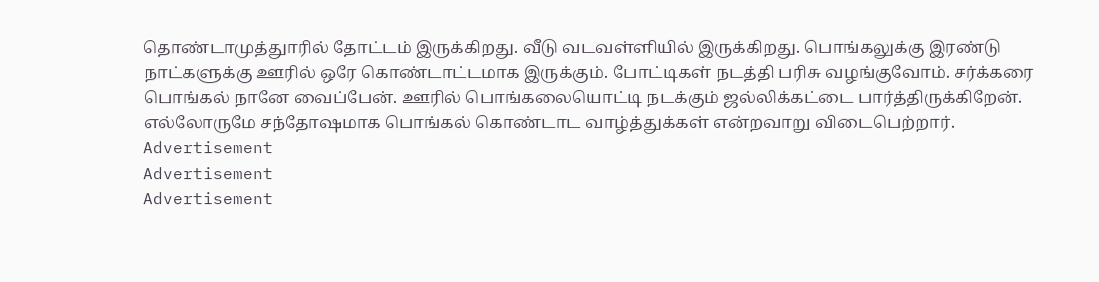தொண்டாமுத்துாரில் தோட்டம் இருக்கிறது. வீடு வடவள்ளியில் இருக்கிறது. பொங்கலுக்கு இரண்டு நாட்களுக்கு ஊரில் ஒரே கொண்டாட்டமாக இருக்கும். போட்டிகள் நடத்தி பரிசு வழங்குவோம். சர்க்கரை பொங்கல் நானே வைப்பேன். ஊரில் பொங்கலையொட்டி நடக்கும் ஜல்லிக்கட்டை பார்த்திருக்கிறேன். எல்லோருமே சந்தோஷமாக பொங்கல் கொண்டாட வாழ்த்துக்கள் என்றவாறு விடைபெற்றார்.
Advertisement
Advertisement
Advertisement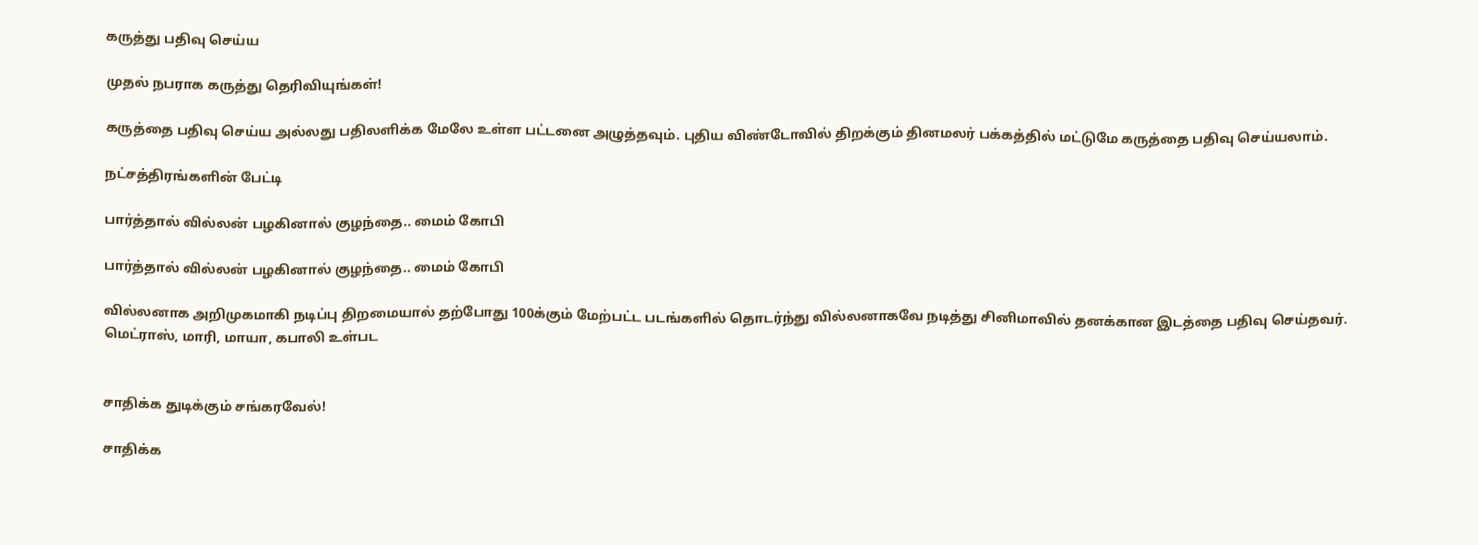கருத்து பதிவு செய்ய

முதல் நபராக கருத்து தெரிவியுங்கள்!

கருத்தை பதிவு செய்ய அல்லது பதிலளிக்க மேலே உள்ள பட்டனை அழுத்தவும். புதிய விண்டோவில் திறக்கும் தினமலர் பக்கத்தில் மட்டுமே கருத்தை பதிவு செய்யலாம்.

நட்சத்திரங்களின் பேட்டி

பார்த்தால் வில்லன் பழகினால் குழந்தை.. மைம் கோபி

பார்த்தால் வில்லன் பழகினால் குழந்தை.. மைம் கோபி

வில்லனாக அறிமுகமாகி நடிப்பு திறமையால் தற்போது 100க்கும் மேற்பட்ட படங்களில் தொடர்ந்து வில்லனாகவே நடித்து சினிமாவில் தனக்கான இடத்தை பதிவு செய்தவர். மெட்ராஸ், மாரி, மாயா, கபாலி உள்பட


சாதிக்க துடிக்கும் சங்கரவேல்!

சாதிக்க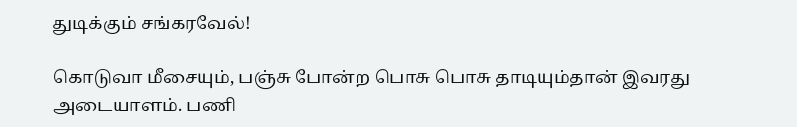துடிக்கும் சங்கரவேல்!

கொடுவா மீசையும், பஞ்சு போன்ற பொசு பொசு தாடியும்தான் இவரது அடையாளம். பணி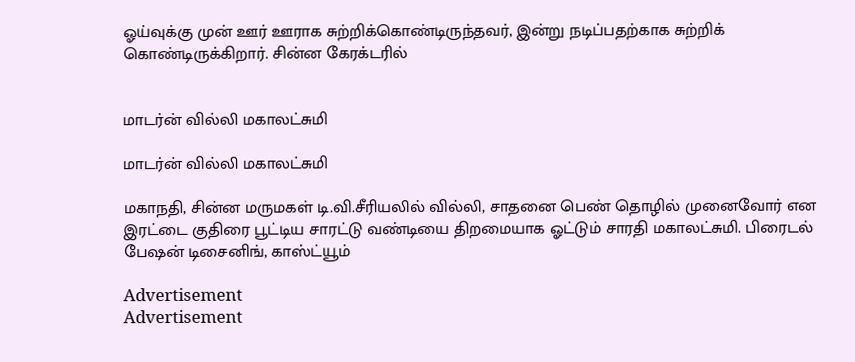ஓய்வுக்கு முன் ஊர் ஊராக சுற்றிக்கொண்டிருந்தவர், இன்று நடிப்பதற்காக சுற்றிக் கொண்டிருக்கிறார். சின்ன கேரக்டரில்


மாடர்ன் வில்லி மகாலட்சுமி

மாடர்ன் வில்லி மகாலட்சுமி

மகாநதி, சின்ன மருமகள் டி.வி.சீரியலில் வில்லி, சாதனை பெண் தொழில் முனைவோர் என இரட்டை குதிரை பூட்டிய சாரட்டு வண்டியை திறமையாக ஓட்டும் சாரதி மகாலட்சுமி. பிரைடல் பேஷன் டிசைனிங், காஸ்ட்யூம்

Advertisement
Advertisement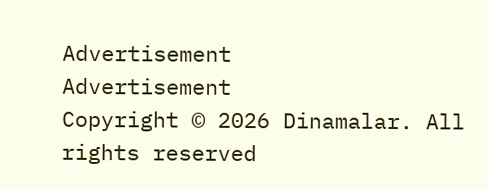Advertisement
Advertisement
Copyright © 2026 Dinamalar. All rights reserved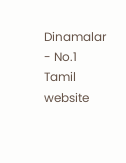Dinamalar - No.1 Tamil website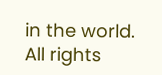in the world. All rights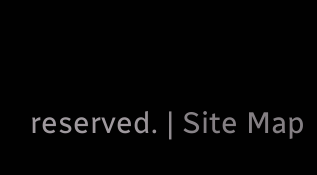reserved. | Site Map